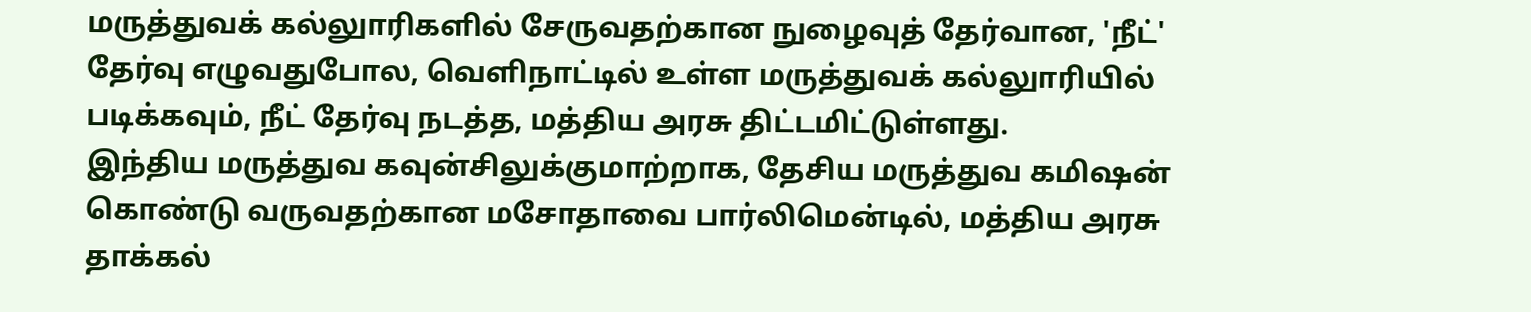மருத்துவக் கல்லுாரிகளில் சேருவதற்கான நுழைவுத் தேர்வான, 'நீட்' தேர்வு எழுவதுபோல, வெளிநாட்டில் உள்ள மருத்துவக் கல்லுாரியில் படிக்கவும், நீட் தேர்வு நடத்த, மத்திய அரசு திட்டமிட்டுள்ளது.
இந்திய மருத்துவ கவுன்சிலுக்குமாற்றாக, தேசிய மருத்துவ கமிஷன் கொண்டு வருவதற்கான மசோதாவை பார்லிமென்டில், மத்திய அரசு தாக்கல்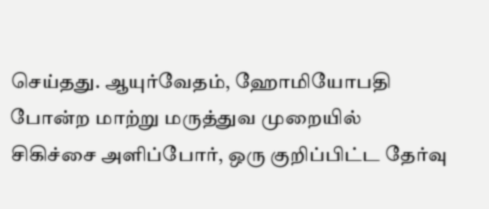செய்தது. ஆயுர்வேதம், ஹோமியோபதி போன்ற மாற்று மருத்துவ முறையில் சிகிச்சை அளிப்போர், ஒரு குறிப்பிட்ட தேர்வு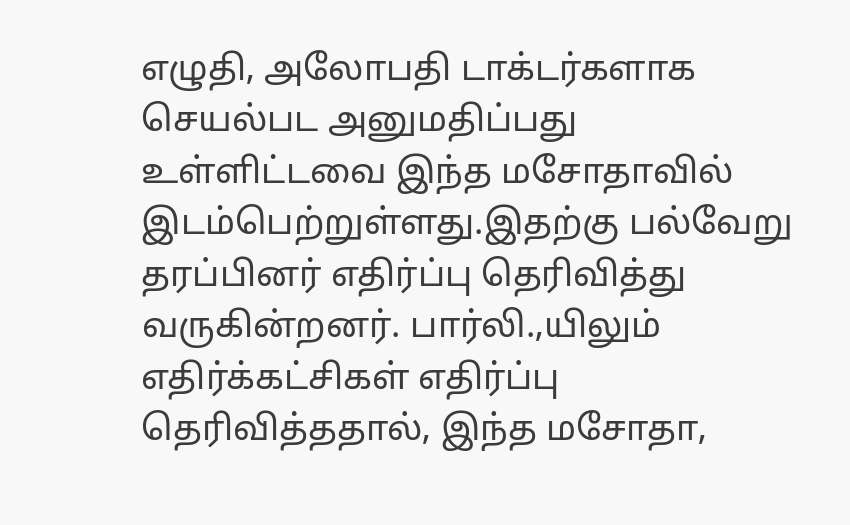எழுதி, அலோபதி டாக்டர்களாக செயல்பட அனுமதிப்பது உள்ளிட்டவை இந்த மசோதாவில் இடம்பெற்றுள்ளது.இதற்கு பல்வேறு தரப்பினர் எதிர்ப்பு தெரிவித்து வருகின்றனர். பார்லி.,யிலும் எதிர்க்கட்சிகள் எதிர்ப்பு தெரிவித்ததால், இந்த மசோதா,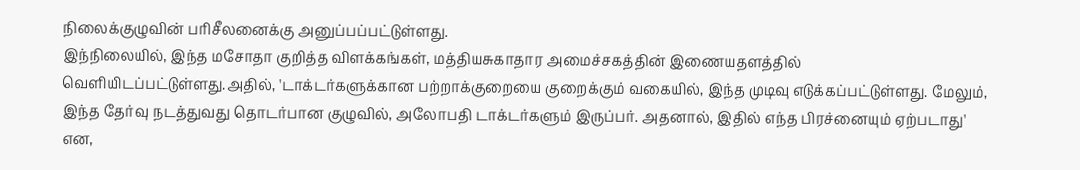நிலைக்குழுவின் பரிசீலனைக்கு அனுப்பப்பட்டுள்ளது.
இந்நிலையில், இந்த மசோதா குறித்த விளக்கங்கள், மத்தியசுகாதார அமைச்சகத்தின் இணையதளத்தில் வெளியிடப்பட்டுள்ளது.அதில், 'டாக்டர்களுக்கான பற்றாக்குறையை குறைக்கும் வகையில், இந்த முடிவு எடுக்கப்பட்டுள்ளது. மேலும், இந்த தேர்வு நடத்துவது தொடர்பான குழுவில், அலோபதி டாக்டர்களும் இருப்பர். அதனால், இதில் எந்த பிரச்னையும் ஏற்படாது' என,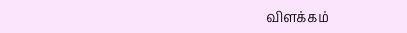விளக்கம்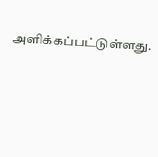அளிக்கப்பட்டுள்ளது.